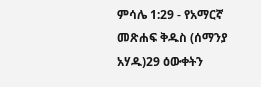ምሳሌ 1:29 - የአማርኛ መጽሐፍ ቅዱስ (ሰማንያ አሃዱ)29 ዕውቀትን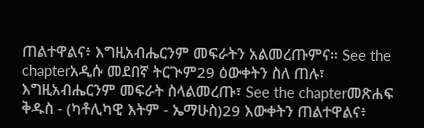ጠልተዋልና፥ እግዚአብሔርንም መፍራትን አልመረጡምና። See the chapterአዲሱ መደበኛ ትርጒም29 ዕውቀትን ስለ ጠሉ፣ እግዚአብሔርንም መፍራት ስላልመረጡ፣ See the chapterመጽሐፍ ቅዱስ - (ካቶሊካዊ እትም - ኤማሁስ)29 እውቀትን ጠልተዋልና፥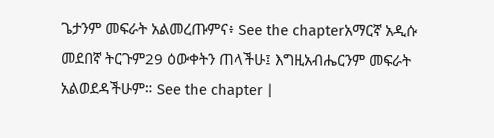ጌታንም መፍራት አልመረጡምና፥ See the chapterአማርኛ አዲሱ መደበኛ ትርጉም29 ዕውቀትን ጠላችሁ፤ እግዚአብሔርንም መፍራት አልወደዳችሁም። See the chapter |